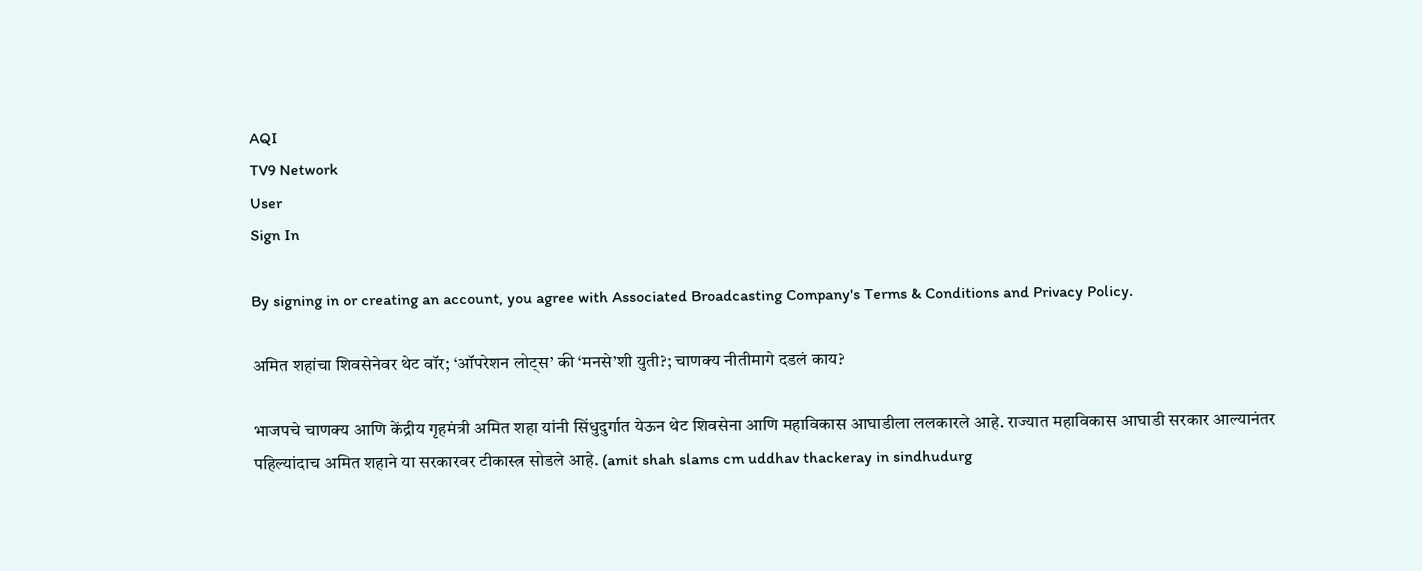AQI
TV9 Network
User
Sign In

By signing in or creating an account, you agree with Associated Broadcasting Company's Terms & Conditions and Privacy Policy.

अमित शहांचा शिवसेनेवर थेट वॉर; ‘ऑपरेशन लोट्स’ की ‘मनसे’शी युती?; चाणक्य नीतीमागे दडलं काय?

भाजपचे चाणक्य आणि केंद्रीय गृहमंत्री अमित शहा यांनी सिंधुदुर्गात येऊन थेट शिवसेना आणि महाविकास आघाडीला ललकारले आहे. राज्यात महाविकास आघाडी सरकार आल्यानंतर पहिल्यांदाच अमित शहाने या सरकारवर टीकास्त्र सोडले आहे. (amit shah slams cm uddhav thackeray in sindhudurg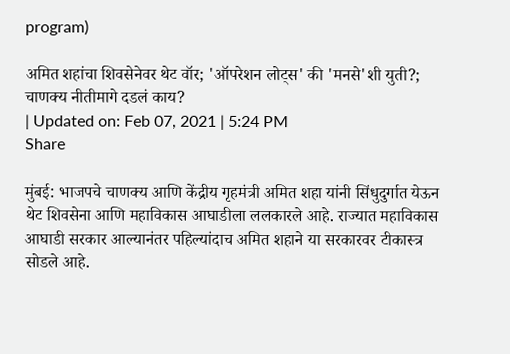program)

अमित शहांचा शिवसेनेवर थेट वॉर; 'ऑपरेशन लोट्स' की 'मनसे'शी युती?; चाणक्य नीतीमागे दडलं काय?
| Updated on: Feb 07, 2021 | 5:24 PM
Share

मुंबई: भाजपचे चाणक्य आणि केंद्रीय गृहमंत्री अमित शहा यांनी सिंधुदुर्गात येऊन थेट शिवसेना आणि महाविकास आघाडीला ललकारले आहे. राज्यात महाविकास आघाडी सरकार आल्यानंतर पहिल्यांदाच अमित शहाने या सरकारवर टीकास्त्र सोडले आहे.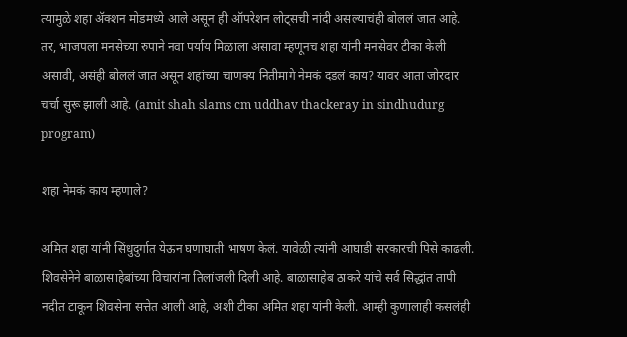त्यामुळे शहा ॲक्शन मोडमध्ये आले असून ही ऑपरेशन लोट्सची नांदी असल्याचंही बोललं जात आहे. तर, भाजपला मनसेच्या रुपाने नवा पर्याय मिळाला असावा म्हणूनच शहा यांनी मनसेवर टीका केली असावी, असंही बोललं जात असून शहांच्या चाणक्य नितीमागे नेमकं दडलं काय? यावर आता जोरदार चर्चा सुरू झाली आहे. (amit shah slams cm uddhav thackeray in sindhudurg program)

शहा नेमकं काय म्हणाले?

अमित शहा यांनी सिंधुदुर्गात येऊन घणाघाती भाषण केलं. यावेळी त्यांनी आघाडी सरकारची पिसे काढली. शिवसेनेने बाळासाहेबांच्या विचारांना तिलांजली दिली आहे. बाळासाहेब ठाकरे यांचे सर्व सिद्धांत तापी नदीत टाकून शिवसेना सत्तेत आली आहे, अशी टीका अमित शहा यांनी केली. आम्ही कुणालाही कसलंही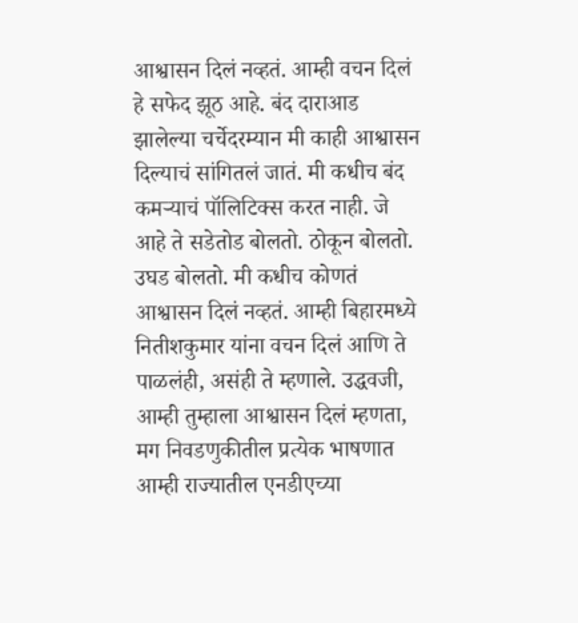आश्वासन दिलं नव्हतं. आम्ही वचन दिलं हे सफेद झूठ आहे. बंद दाराआड झालेल्या चर्चेदरम्यान मी काही आश्वासन दिल्याचं सांगितलं जातं. मी कधीच बंद कमऱ्याचं पॉलिटिक्स करत नाही. जे आहे ते सडेतोड बोलतो. ठोकून बोलतो. उघड बोलतो. मी कधीच कोणतं आश्वासन दिलं नव्हतं. आम्ही बिहारमध्ये नितीशकुमार यांना वचन दिलं आणि ते पाळलंही, असंही ते म्हणाले. उद्धवजी, आम्ही तुम्हाला आश्वासन दिलं म्हणता, मग निवडणुकीतील प्रत्येक भाषणात आम्ही राज्यातील एनडीएच्या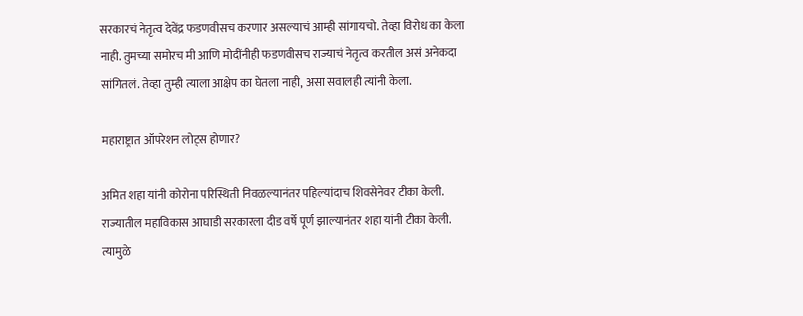सरकारचं नेतृत्व देवेंद्र फडणवीसच करणार असल्याचं आम्ही सांगायचो. तेव्हा विरोध का केला नाही. तुमच्या समोरच मी आणि मोदींनीही फडणवीसच राज्याचं नेतृत्व करतील असं अनेकदा सांगितलं. तेव्हा तुम्ही त्याला आक्षेप का घेतला नाही, असा सवालही त्यांनी केला.

महाराष्ट्रात ऑपरेशन लोट्स होणार?

अमित शहा यांनी कोरोना परिस्थिती निवळल्यानंतर पहिल्यांदाच शिवसेनेवर टीका केली. राज्यातील महाविकास आघाडी सरकारला दीड वर्षे पूर्ण झाल्यानंतर शहा यांनी टीका केली. त्यामुळे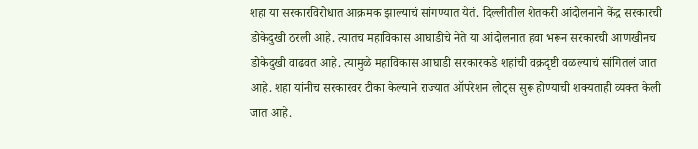शहा या सरकारविरोधात आक्रमक झाल्याचं सांगण्यात येतं. दिल्लीतील शेतकरी आंदोलनाने केंद्र सरकारची डोकेदुखी ठरली आहे. त्यातच महाविकास आघाडीचे नेते या आंदोलनात हवा भरून सरकारची आणखीनच डोकेदुखी वाढवत आहे. त्यामुळे महाविकास आघाडी सरकारकडे शहांची वक्रदृष्टी वळल्याचं सांगितलं जात आहे. शहा यांनीच सरकारवर टीका केल्याने राज्यात ऑपरेशन लोट्स सुरू होण्याची शक्यताही व्यक्त केली जात आहे.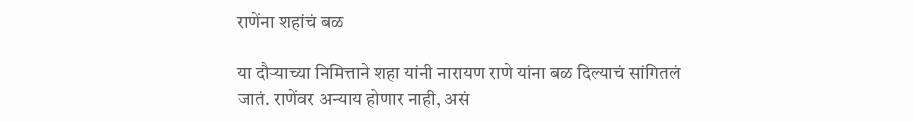राणेंना शहांचं बळ

या दौऱ्याच्या निमित्ताने शहा यांनी नारायण राणे यांना बळ दिल्याचं सांगितलं जातं. राणेंवर अन्याय होणार नाही, असं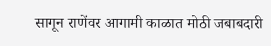सागून राणेंवर आगामी काळात मोठी जबाबदारी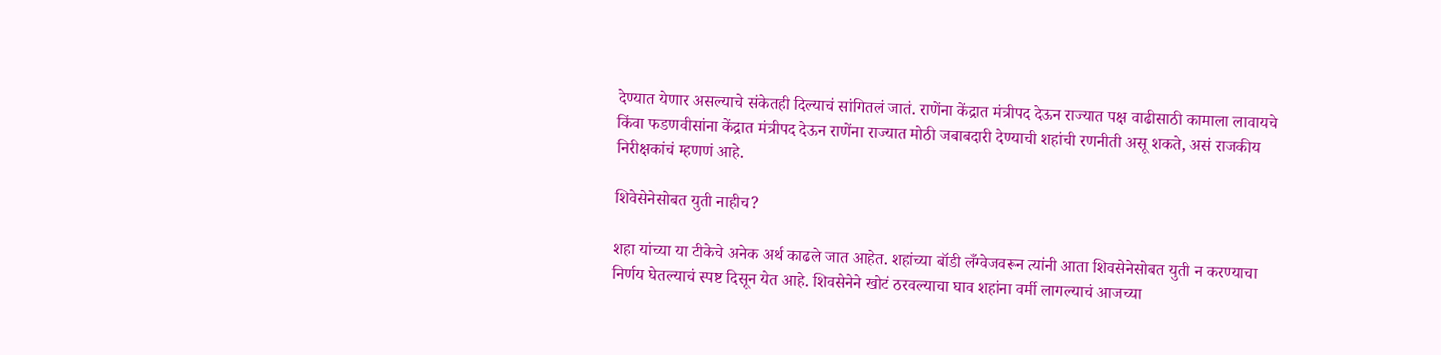देण्यात येणार असल्याचे संकेतही दिल्याचं सांगितलं जातं. राणेंना केंद्रात मंत्रीपद देऊन राज्यात पक्ष वाढीसाठी कामाला लावायचे किंवा फडणवीसांना केंद्रात मंत्रीपद देऊन राणेंना राज्यात मोठी जबाबदारी देण्याची शहांची रणनीती असू शकते, असं राजकीय निरीक्षकांचं म्हणणं आहे.

शिवेसेनेसोबत युती नाहीच?

शहा यांच्या या टीकेचे अनेक अर्थ काढले जात आहेत. शहांच्या बॉडी लँग्वेजवरून त्यांनी आता शिवसेनेसोबत युती न करण्याचा निर्णय घेतल्याचं स्पष्ट दिसून येत आहे. शिवसेनेने खोटं ठरवल्याचा घाव शहांना वर्मी लागल्याचं आजच्या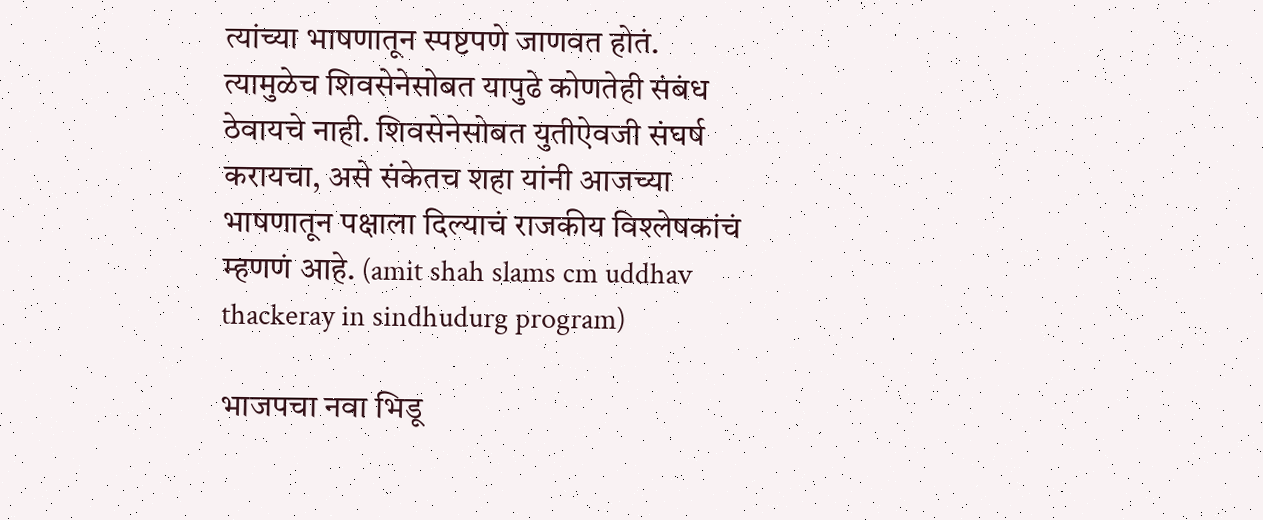त्यांच्या भाषणातून स्पष्टपणे जाणवत होतं. त्यामुळेच शिवसेनेसोबत यापुढे कोणतेही संबंध ठेवायचे नाही. शिवसेनेसोबत युतीऐवजी संघर्ष करायचा, असे संकेतच शहा यांनी आजच्या भाषणातून पक्षाला दिल्याचं राजकीय विश्लेषकांचं म्हणणं आहे. (amit shah slams cm uddhav thackeray in sindhudurg program)

भाजपचा नवा भिडू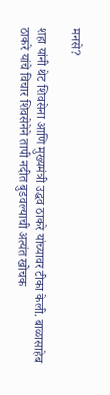मनसे?

शहा यांनी थेट शिवसेना आणि मुख्यमंत्री उद्धव ठाकरे यांच्यावर टीका केली. बाळासाहेब ठाकरे यांचे विचार शिवसेनेने तापी नदीत बुडवल्याची अत्यंत खोचक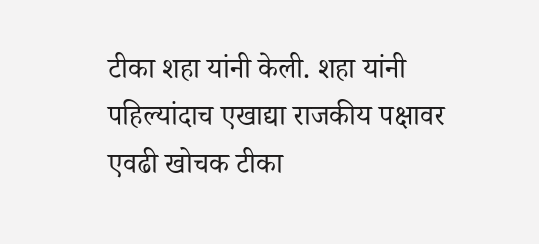टीका शहा यांनी केली. शहा यांनी पहिल्यांदाच एखाद्या राजकीय पक्षावर एवढी खोचक टीका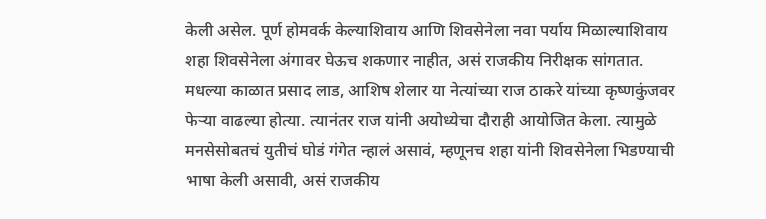केली असेल. पूर्ण होमवर्क केल्याशिवाय आणि शिवसेनेला नवा पर्याय मिळाल्याशिवाय शहा शिवसेनेला अंगावर घेऊच शकणार नाहीत, असं राजकीय निरीक्षक सांगतात. मधल्या काळात प्रसाद लाड, आशिष शेलार या नेत्यांच्या राज ठाकरे यांच्या कृष्णकुंजवर फेऱ्या वाढल्या होत्या. त्यानंतर राज यांनी अयोध्येचा दौराही आयोजित केला. त्यामुळे मनसेसोबतचं युतीचं घोडं गंगेत न्हालं असावं, म्हणूनच शहा यांनी शिवसेनेला भिडण्याची भाषा केली असावी, असं राजकीय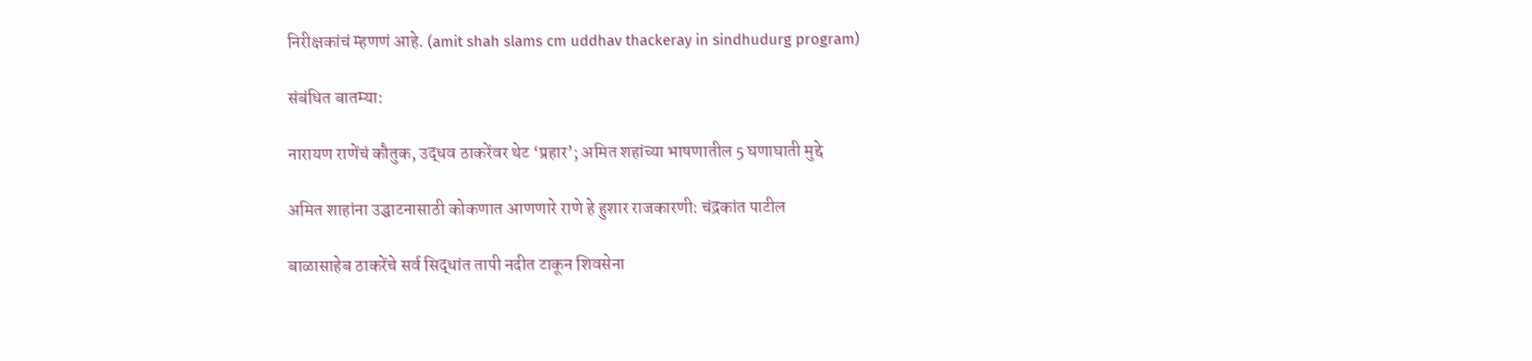निरीक्षकांचं म्हणणं आहे. (amit shah slams cm uddhav thackeray in sindhudurg program)

संबंधित बातम्या:

नारायण राणेंचं कौतुक, उद्धव ठाकरेंवर थेट ‘प्रहार’; अमित शहांच्या भाषणातील 5 घणाघाती मुद्दे

अमित शाहांना उद्घाटनासाठी कोकणात आणणारे राणे हे हुशार राजकारणी: चंद्रकांत पाटील

बाळासाहेब ठाकरेंचे सर्व सिद्धांत तापी नदीत टाकून शिवसेना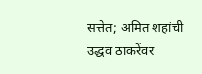सत्तेत; अमित शहांची उद्धव ठाकरेंवर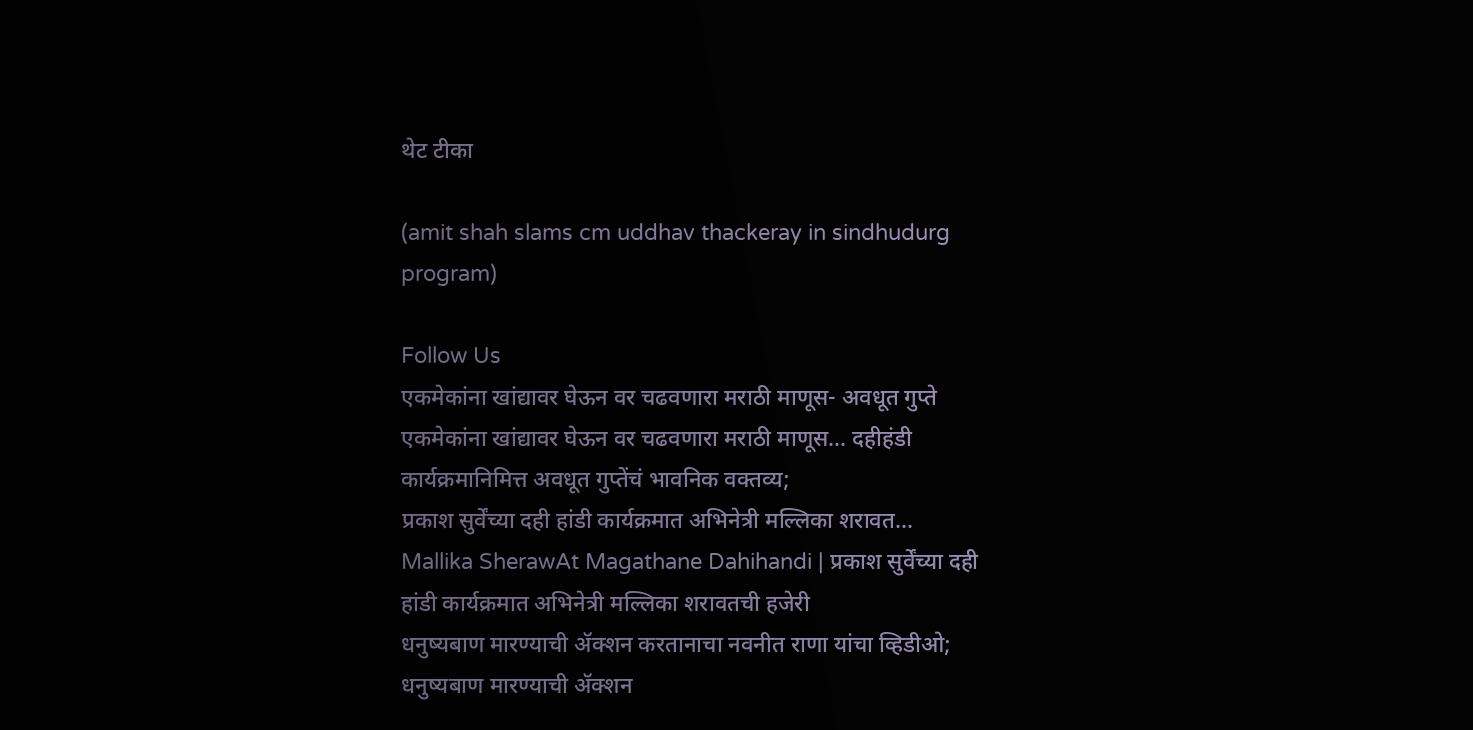थेट टीका

(amit shah slams cm uddhav thackeray in sindhudurg program)

Follow Us
एकमेकांना खांद्यावर घेऊन वर चढवणारा मराठी माणूस- अवधूत गुप्ते
एकमेकांना खांद्यावर घेऊन वर चढवणारा मराठी माणूस... दहीहंडी कार्यक्रमानिमित्त अवधूत गुप्तेंचं भावनिक वक्तव्य;
प्रकाश सुर्वेंच्या दही हांडी कार्यक्रमात अभिनेत्री मल्लिका शरावत...
Mallika SherawAt Magathane Dahihandi | प्रकाश सुर्वेंच्या दही हांडी कार्यक्रमात अभिनेत्री मल्लिका शरावतची हजेरी
धनुष्यबाण मारण्याची ॲक्शन करतानाचा नवनीत राणा यांचा व्हिडीओ;
धनुष्यबाण मारण्याची ॲक्शन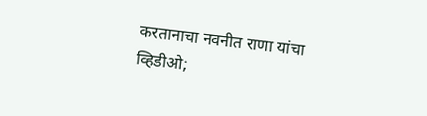करतानाचा नवनीत राणा यांचा व्हिडीओ;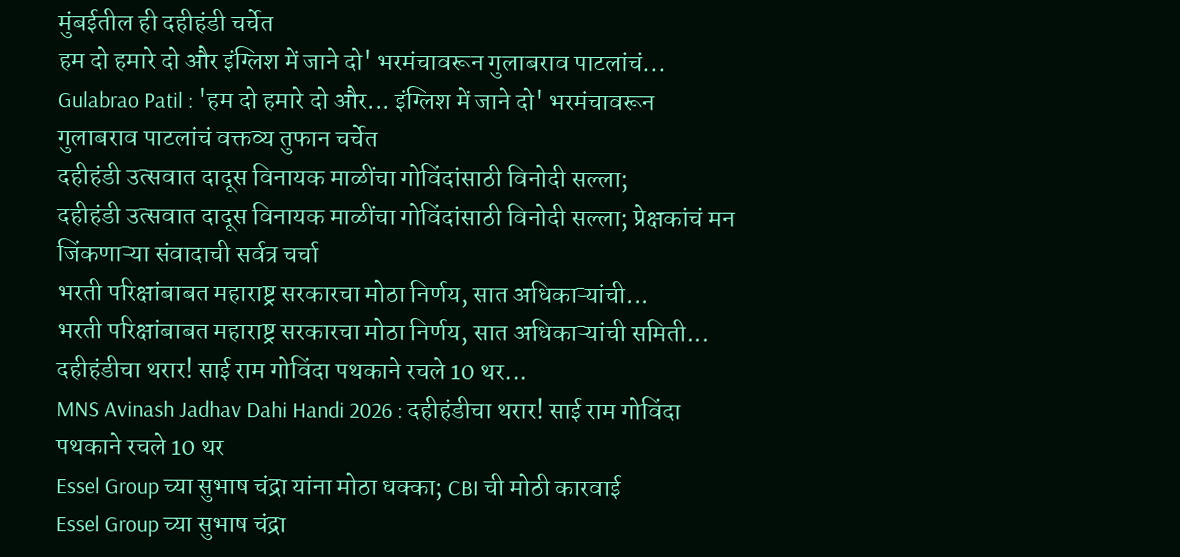मुंबईतील ही दहीहंडी चर्चेत
हम दो हमारे दो और इंग्लिश में जाने दो' भरमंचावरून गुलाबराव पाटलांचं...
Gulabrao Patil : 'हम दो हमारे दो और... इंग्लिश में जाने दो' भरमंचावरून गुलाबराव पाटलांचं वक्तव्य तुफान चर्चेत
दहीहंडी उत्सवात दादूस विनायक माळींचा गोविंदांसाठी विनोदी सल्ला;
दहीहंडी उत्सवात दादूस विनायक माळींचा गोविंदांसाठी विनोदी सल्ला; प्रेक्षकांचं मन जिंकणाऱ्या संवादाची सर्वत्र चर्चा
भरती परिक्षांबाबत महाराष्ट्र सरकारचा मोठा निर्णय, सात अधिकाऱ्यांची...
भरती परिक्षांबाबत महाराष्ट्र सरकारचा मोठा निर्णय, सात अधिकाऱ्यांची समिती...
दहीहंडीचा थरार! साई राम गोविंदा पथकाने रचले 10 थर...
MNS Avinash Jadhav Dahi Handi 2026 : दहीहंडीचा थरार! साई राम गोविंदा पथकाने रचले 10 थर
Essel Group च्या सुभाष चंद्रा यांना मोठा धक्का; CBI ची मोठी कारवाई
Essel Group च्या सुभाष चंद्रा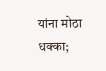यांना मोठा धक्का;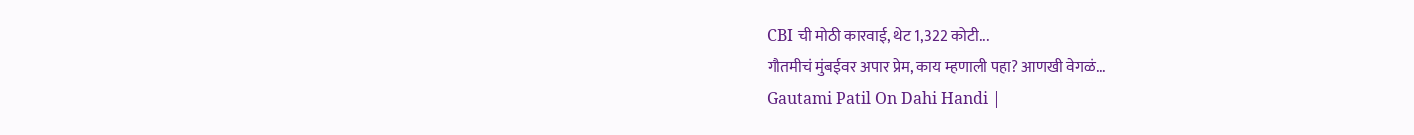CBI ची मोठी कारवाई, थेट 1,322 कोटी...
गौतमीचं मुंबईवर अपार प्रेम, काय म्हणाली पहा? आणखी वेगळं...
Gautami Patil On Dahi Handi |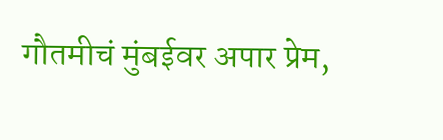गौतमीचं मुंबईवर अपार प्रेम,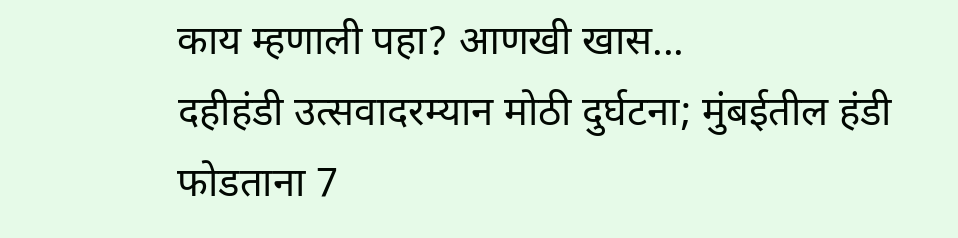काय म्हणाली पहा? आणखी खास...
दहीहंडी उत्सवादरम्यान मोठी दुर्घटना; मुंबईतील हंडी फोडताना 7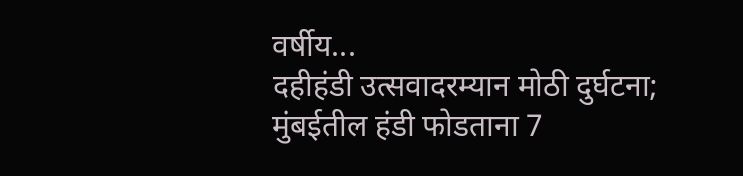वर्षीय...
दहीहंडी उत्सवादरम्यान मोठी दुर्घटना; मुंबईतील हंडी फोडताना 7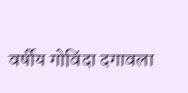वर्षीय गोविंदा दगावला